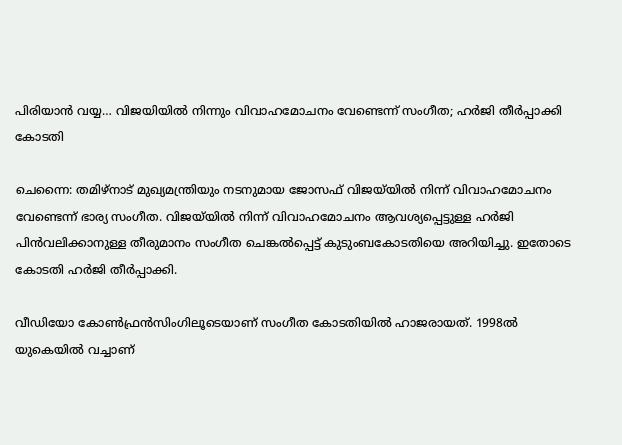പിരിയാൻ വയ്യ… വിജയിയിൽ നിന്നും വിവാഹമോചനം വേണ്ടെന്ന് സംഗീത; ഹർജി തീർപ്പാക്കി കോടതി

ചെന്നൈ: തമിഴ്നാട് മുഖ്യമന്ത്രിയും നടനുമായ ജോസഫ് വിജയ്‌യിൽ നിന്ന് വിവാഹമോചനം വേണ്ടെന്ന് ഭാര്യ സംഗീത. വിജയ്‌യിൽ നിന്ന് വിവാഹമോചനം ആവശ്യപ്പെട്ടുള്ള ഹർജി പിൻവലിക്കാനുള്ള തീരുമാനം സംഗീത ചെങ്കൽപ്പെട്ട് കുടുംബകോടതിയെ അറിയിച്ചു. ഇതോടെ കോടതി ഹർജി തീർപ്പാക്കി.

വീഡിയോ കോൺഫ്രൻസിംഗിലൂടെയാണ് സംഗീത കോടതിയിൽ ഹാജരായത്. 1998ൽ യുകെയിൽ വച്ചാണ്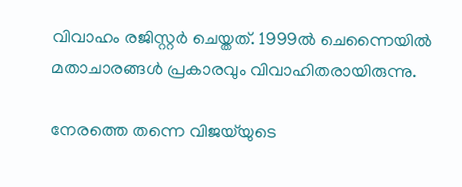വിവാഹം രജിസ്റ്റർ ചെയ്തത്. 1999ൽ ചെന്നൈയിൽ മതാചാരങ്ങൾ പ്രകാരവും വിവാഹിതരായിരുന്നു.

നേരത്തെ തന്നെ വിജയ്‌യുടെ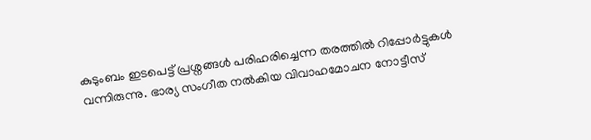കുടുംബം ഇടപെട്ട് പ്രശ്നങ്ങൾ പരിഹരിച്ചെന്ന തരത്തിൽ റിപ്പോർട്ടുകൾ വന്നിരുന്നു. ഭാര്യ സംഗീത നൽകിയ വിവാഹമോചന നോട്ടീസ്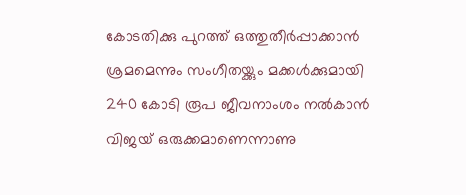കോടതിക്കു പുറത്ത് ഒത്തുതീർപ്പാക്കാൻ ശ്രമമെന്നും സംഗീതയ്ക്കും മക്കൾക്കുമായി 240 കോടി രൂപ ജീവനാംശം നൽകാൻ വിജയ് ഒരുക്കമാണെന്നാണു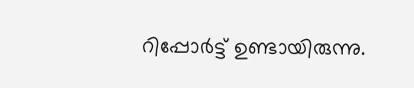റിപ്പോര്‍ട്ട് ഉണ്ടായിരുന്നു.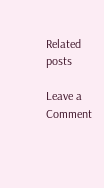Related posts

Leave a Comment